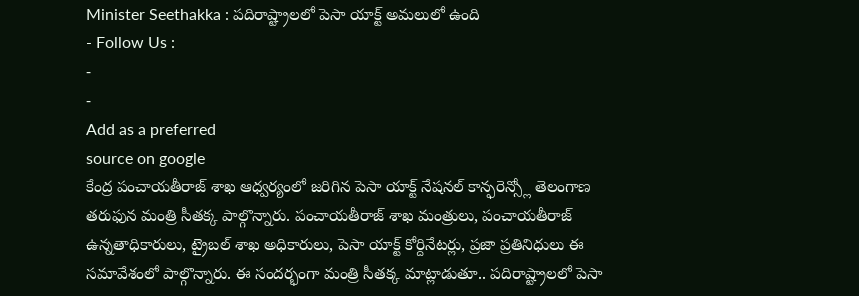Minister Seethakka : పదిరాష్ట్రాలలో పెసా యాక్ట్ అమలులో ఉంది
- Follow Us :
-
-
Add as a preferred
source on google
కేంద్ర పంచాయతీరాజ్ శాఖ ఆధ్వర్యంలో జరిగిన పెసా యాక్ట్ నేషనల్ కాన్ఫరెన్స్లో తెలంగాణ తరుఫున మంత్రి సీతక్క పాల్గొన్నారు. పంచాయతీరాజ్ శాఖ మంత్రులు, పంచాయతీరాజ్ ఉన్నతాధికారులు, ట్రైబల్ శాఖ అధికారులు, పెసా యాక్ట్ కోర్దినేటర్లు, ప్రజా ప్రతినిధులు ఈ సమావేశంలో పాల్గొన్నారు. ఈ సందర్భంగా మంత్రి సీతక్క మాట్లాడుతూ.. పదిరాష్ట్రాలలో పెసా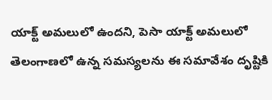యాక్ట్ అమలులో ఉందని, పెసా యాక్ట్ అమలులో తెలంగాణలో ఉన్న సమస్యలను ఈ సమావేశం దృష్టికి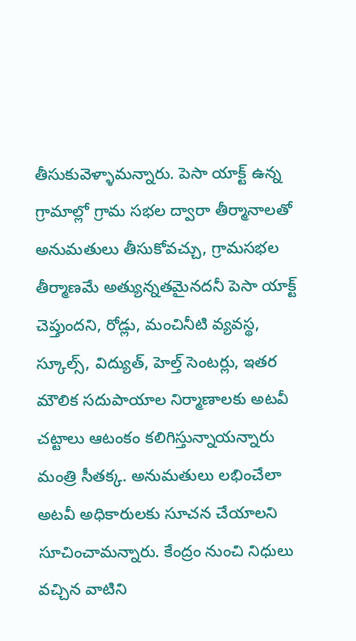తీసుకువెళ్ళామన్నారు. పెసా యాక్ట్ ఉన్న గ్రామాల్లో గ్రామ సభల ద్వారా తీర్మానాలతో అనుమతులు తీసుకోవచ్చు, గ్రామసభల తీర్మాణమే అత్యున్నతమైనదనీ పెసా యాక్ట్ చెప్తుందని, రోడ్లు, మంచినీటి వ్యవస్థ, స్కూల్స్, విద్యుత్, హెల్త్ సెంటర్లు, ఇతర మౌలిక సదుపాయాల నిర్మాణాలకు అటవీ చట్టాలు ఆటంకం కలిగిస్తున్నాయన్నారు మంత్రి సీతక్క. అనుమతులు లభించేలా అటవీ అధికారులకు సూచన చేయాలని సూచించామన్నారు. కేంద్రం నుంచి నిధులు వచ్చిన వాటిని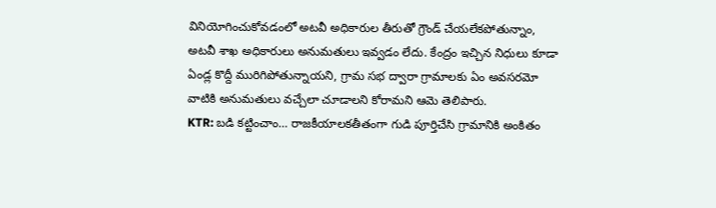వినియోగించుకోవడంలో అటవీ అధికారుల తీరుతో గ్రౌండ్ చేయలేకపోతున్నాం, అటవీ శాఖ అధికారులు అనుమతులు ఇవ్వడం లేదు. కేంద్రం ఇచ్చిన నిధులు కూడా ఏండ్ల కొద్దీ మురిగిపోతున్నాయని, గ్రామ సభ ద్వారా గ్రామాలకు ఏం అవసరమో వాటికి అనుమతులు వచ్చేలా చూడాలని కోరామని ఆమె తెలిపారు.
KTR: బడి కట్టించాం… రాజకీయాలకతీతంగా గుడి పూర్తిచేసి గ్రామానికి అంకితం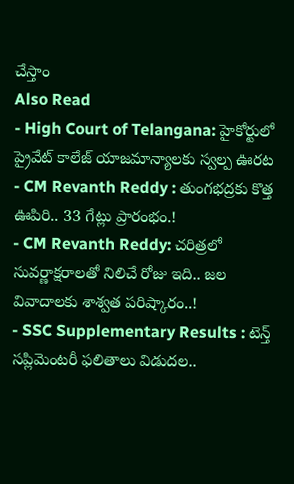చేస్తాం
Also Read
- High Court of Telangana: హైకోర్టులో ప్రైవేట్ కాలేజ్ యాజమాన్యాలకు స్వల్ప ఊరట
- CM Revanth Reddy : తుంగభద్రకు కొత్త ఊపిరి.. 33 గేట్లు ప్రారంభం.!
- CM Revanth Reddy: చరిత్రలో సువర్ణాక్షరాలతో నిలిచే రోజు ఇది.. జల వివాదాలకు శాశ్వత పరిష్కారం..!
- SSC Supplementary Results : టెన్త్ సప్లిమెంటరీ ఫలితాలు విడుదల..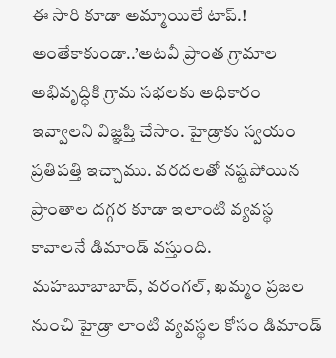ఈ సారి కూడా అమ్మాయిలే టాప్.!
అంతేకాకుండా..’అటవీ ప్రాంత గ్రామాల అభివృద్ధికి గ్రామ సభలకు అధికారం ఇవ్వాలని విజ్ఞప్తి చేసాం. హైడ్రాకు స్వయం ప్రతిపత్తి ఇచ్చాము. వరదలతో నష్టపోయిన ప్రాంతాల దగ్గర కూడా ఇలాంటి వ్యవస్థ కావాలనే డిమాండ్ వస్తుంది. మహబూబాబాద్, వరంగల్, ఖమ్మం ప్రజల నుంచి హైడ్రా లాంటి వ్యవస్థల కోసం డిమాండ్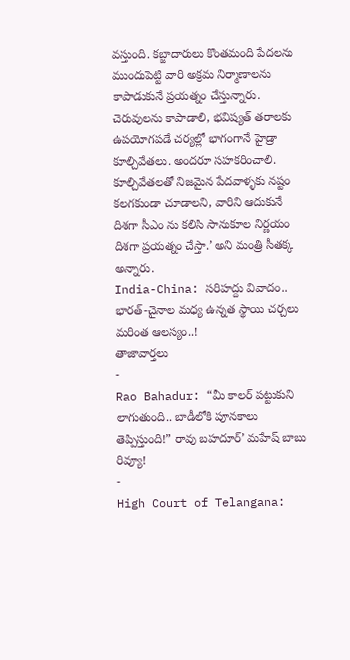వస్తుంది. కబ్జాదారులు కొంతమంది పేదలను ముందుపెట్టి వారి అక్రమ నిర్మాణాలను కాపాడుకునే ప్రయత్నం చేస్తున్నారు. చెరువులను కాపాడాలి, భవిష్యత్ తరాలకు ఉపయోగపడే చర్యల్లో భాగంగానే హైడ్రా కూల్చివేతలు. అందరూ సహకరించాలి. కూల్చివేతలతో నిజమైన పేదవాళ్ళకు నష్టం కలగకుండా చూడాలని, వారిని ఆదుకునే దిశగా సీఎం ను కలిసి సానుకూల నిర్ణయం దిశగా ప్రయత్నం చేస్తా.’ అని మంత్రి సీతక్క అన్నారు.
India-China: సరిహద్దు వివాదం.. భారత్-చైనాల మధ్య ఉన్నత స్థాయి చర్చలు మరింత ఆలస్యం..!
తాజావార్తలు
-
Rao Bahadur: “మీ కాలర్ పట్టుకుని లాగుతుంది.. బాడీలోకి పూనకాలు తెప్పిస్తుంది!” రావు బహదూర్’ మహేష్ బాబు రివ్యూ!
-
High Court of Telangana: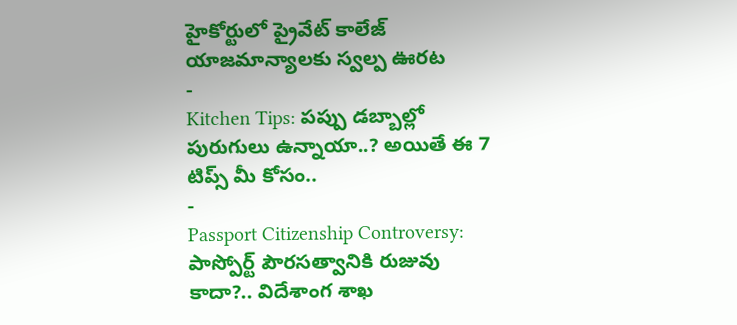హైకోర్టులో ప్రైవేట్ కాలేజ్ యాజమాన్యాలకు స్వల్ప ఊరట
-
Kitchen Tips: పప్పు డబ్బాల్లో పురుగులు ఉన్నాయా..? అయితే ఈ 7 టిప్స్ మీ కోసం..
-
Passport Citizenship Controversy: పాస్పోర్ట్ పౌరసత్వానికి రుజువు కాదా?.. విదేశాంగ శాఖ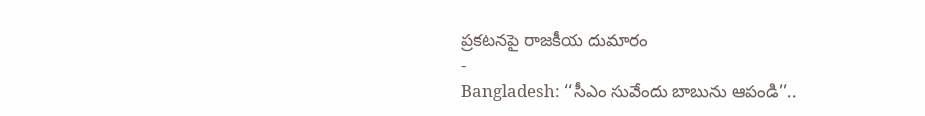ప్రకటనపై రాజకీయ దుమారం
-
Bangladesh: ‘‘సీఎం సువేందు బాబును ఆపండి’’..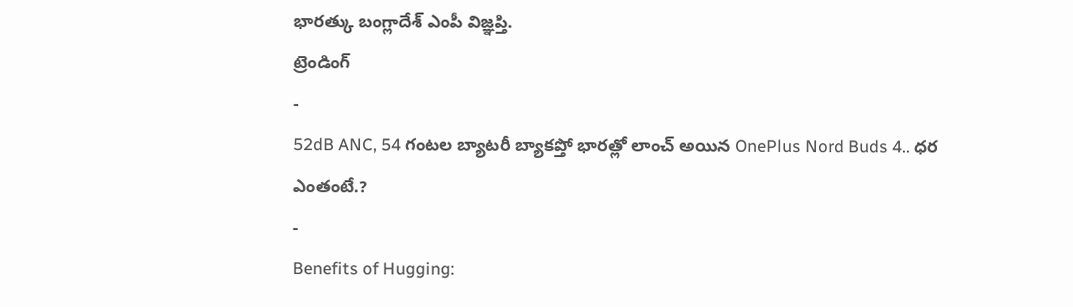భారత్కు బంగ్లాదేశ్ ఎంపీ విజ్ఞప్తి.
ట్రెండింగ్
-
52dB ANC, 54 గంటల బ్యాటరీ బ్యాకప్తో భారత్లో లాంచ్ అయిన OnePlus Nord Buds 4.. ధర ఎంతంటే.?
-
Benefits of Hugging: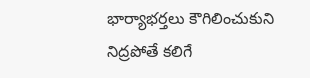భార్యాభర్తలు కౌగిలించుకుని నిద్రపోతే కలిగే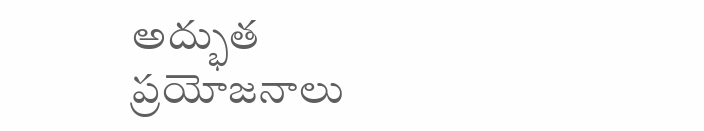అద్భుత ప్రయోజనాలు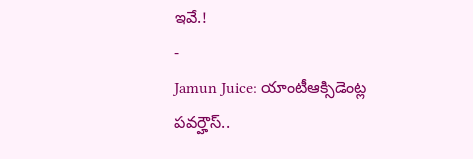ఇవే.!
-
Jamun Juice: యాంటీఆక్సిడెంట్ల పవర్హౌస్..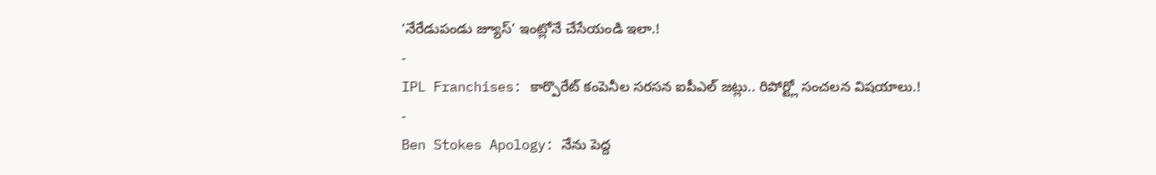‘నేరేడుపండు జ్యూస్’ ఇంట్లోనే చేసేయండి ఇలా.!
-
IPL Franchises: కార్పొరేట్ కంపెనీల సరసన ఐపీఎల్ జట్లు.. రిపోర్ట్లో సంచలన విషయాలు.!
-
Ben Stokes Apology: నేను పెద్ద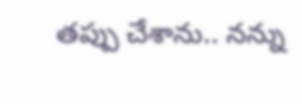తప్పు చేశాను.. నన్ను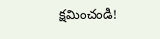క్షమించండి!